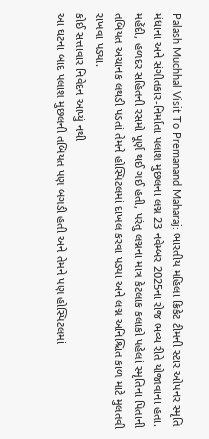Palash Muchhal Visit To Premanand Maharaj: ભારતીય મહિલા ક્રિકેટ ટીમની સ્ટાર ઓપનર સ્મૃતિ મંધાના અને સંગીતકાર-નિર્માતા પલાશ મુછલના લગ્ન 23 નવેમ્બર 2025ના રોજ ભવ્ય રીતે યોજાવાના હતા. મહેંદી, હળદર સહિતની રસમો પૂર્ણ થઈ ગઈ હતી, પરંતુ લગ્નના માત્ર કેટલાક કલાકો પહેલાં સ્મૃતિના પિતાની તબિયત અચાનક લથડી પડતાં તેમને હોસ્પિટલમાં દાખલ કરવા પડ્યા અને લગ્ન અનિશ્ચિત કાળ માટે મુલતવી રાખવા પડ્યા.
કોઈ સત્તાવાર નિવેદન આપ્યું નથી
આ ઘટના બાદ પલાશ મુછલની તબિયત પણ બગડી હતી અને તેમને પણ હોસ્પિટલમાં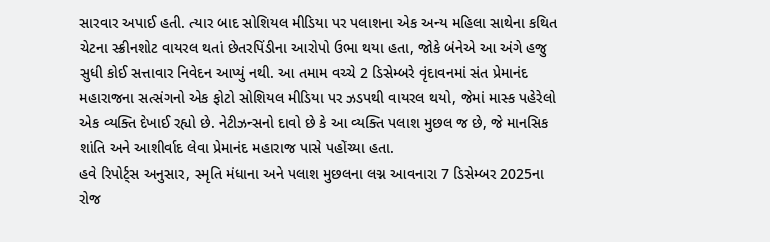સારવાર અપાઈ હતી. ત્યાર બાદ સોશિયલ મીડિયા પર પલાશના એક અન્ય મહિલા સાથેના કથિત ચેટના સ્ક્રીનશોટ વાયરલ થતાં છેતરપિંડીના આરોપો ઉભા થયા હતા, જોકે બંનેએ આ અંગે હજુ સુધી કોઈ સત્તાવાર નિવેદન આપ્યું નથી. આ તમામ વચ્ચે 2 ડિસેમ્બરે વૃંદાવનમાં સંત પ્રેમાનંદ મહારાજના સત્સંગનો એક ફોટો સોશિયલ મીડિયા પર ઝડપથી વાયરલ થયો, જેમાં માસ્ક પહેરેલો એક વ્યક્તિ દેખાઈ રહ્યો છે. નેટીઝન્સનો દાવો છે કે આ વ્યક્તિ પલાશ મુછલ જ છે, જે માનસિક શાંતિ અને આશીર્વાદ લેવા પ્રેમાનંદ મહારાજ પાસે પહોંચ્યા હતા.
હવે રિપોર્ટ્સ અનુસાર, સ્મૃતિ મંધાના અને પલાશ મુછલના લગ્ન આવનારા 7 ડિસેમ્બર 2025ના રોજ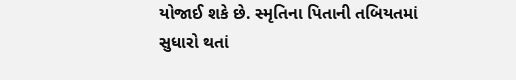યોજાઈ શકે છે. સ્મૃતિના પિતાની તબિયતમાં સુધારો થતાં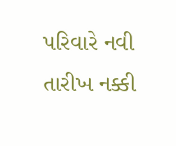પરિવારે નવી તારીખ નક્કી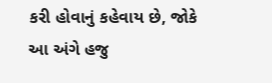કરી હોવાનું કહેવાય છે, જોકે આ અંગે હજુ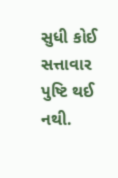સુધી કોઈ સત્તાવાર પુષ્ટિ થઈ નથી.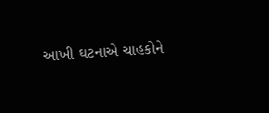આખી ઘટનાએ ચાહકોને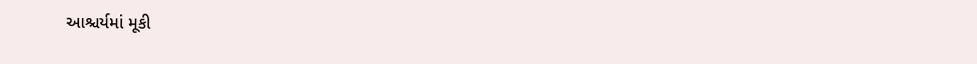આશ્ચર્યમાં મૂકી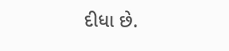દીધા છે.